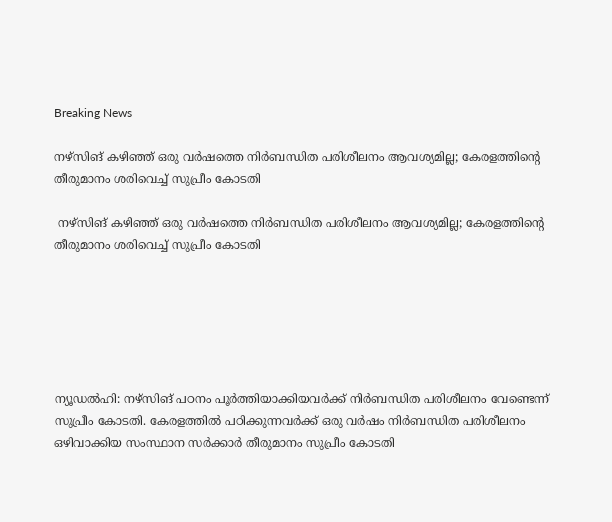Breaking News

നഴ്‌സിങ് കഴിഞ്ഞ് ഒരു വര്‍ഷത്തെ നിര്‍ബന്ധിത പരിശീലനം ആവശ്യമില്ല; കേരളത്തിന്റെ തീരുമാനം ശരിവെച്ച് സുപ്രീം കോടതി

 നഴ്‌സിങ് കഴിഞ്ഞ് ഒരു വര്‍ഷത്തെ നിര്‍ബന്ധിത പരിശീലനം ആവശ്യമില്ല; കേരളത്തിന്റെ തീരുമാനം ശരിവെച്ച് സുപ്രീം കോടതി






ന്യൂഡല്‍ഹി: നഴ്‌സിങ് പഠനം പൂര്‍ത്തിയാക്കിയവര്‍ക്ക് നിര്‍ബന്ധിത പരിശീലനം വേണ്ടെന്ന് സുപ്രീം കോടതി. കേരളത്തില്‍ പഠിക്കുന്നവര്‍ക്ക് ഒരു വര്‍ഷം നിര്‍ബന്ധിത പരിശീലനം ഒഴിവാക്കിയ സംസ്ഥാന സര്‍ക്കാര്‍ തീരുമാനം സുപ്രീം കോടതി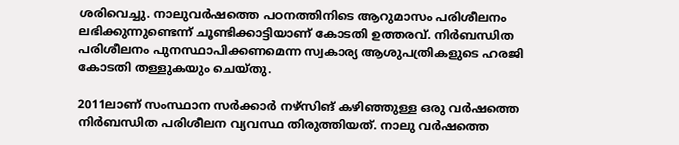ശരിവെച്ചു. നാലുവര്‍ഷത്തെ പഠനത്തിനിടെ ആറുമാസം പരിശീലനം ലഭിക്കുന്നുണ്ടെന്ന് ചൂണ്ടിക്കാട്ടിയാണ് കോടതി ഉത്തരവ്. നിര്‍ബന്ധിത പരിശീലനം പുനസ്ഥാപിക്കണമെന്ന സ്വകാര്യ ആശുപത്രികളുടെ ഹരജി കോടതി തള്ളുകയും ചെയ്തു.

2011ലാണ് സംസ്ഥാന സര്‍ക്കാര്‍ നഴ്‌സിങ് കഴിഞ്ഞുള്ള ഒരു വര്‍ഷത്തെ നിര്‍ബന്ധിത പരിശീലന വ്യവസ്ഥ തിരുത്തിയത്. നാലു വര്‍ഷത്തെ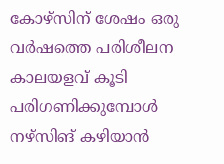കോഴ്‌സിന് ശേഷം ഒരു വര്‍ഷത്തെ പരിശീലന കാലയളവ് കൂടി പരിഗണിക്കുമ്പോള്‍ നഴ്‌സിങ് കഴിയാന്‍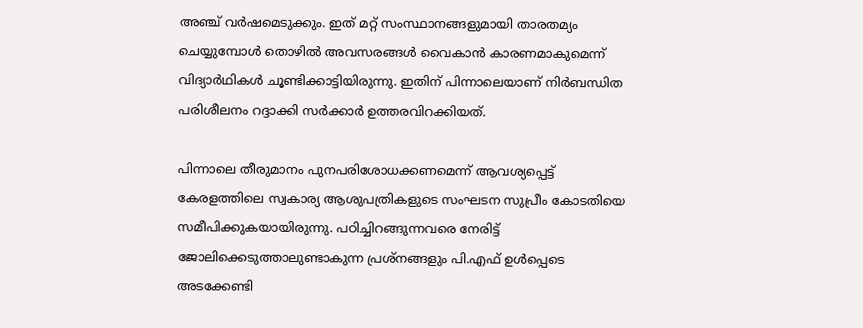അഞ്ച് വര്‍ഷമെടുക്കും. ഇത് മറ്റ് സംസ്ഥാനങ്ങളുമായി താരതമ്യം ചെയ്യുമ്പോള്‍ തൊഴില്‍ അവസരങ്ങള്‍ വൈകാന്‍ കാരണമാകുമെന്ന് വിദ്യാര്‍ഥികള്‍ ചൂണ്ടിക്കാട്ടിയിരുന്നു. ഇതിന് പിന്നാലെയാണ് നിര്‍ബന്ധിത പരിശീലനം റദ്ദാക്കി സര്‍ക്കാര്‍ ഉത്തരവിറക്കിയത്.

പിന്നാലെ തീരുമാനം പുനപരിശോധക്കണമെന്ന് ആവശ്യപ്പെട്ട് കേരളത്തിലെ സ്വകാര്യ ആശുപത്രികളുടെ സംഘടന സുപ്രീം കോടതിയെ സമീപിക്കുകയായിരുന്നു. പഠിച്ചിറങ്ങുന്നവരെ നേരിട്ട് ജോലിക്കെടുത്താലുണ്ടാകുന്ന പ്രശ്‌നങ്ങളും പി.എഫ് ഉള്‍പ്പെടെ അടക്കേണ്ടി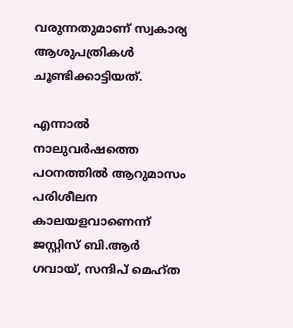വരുന്നതുമാണ് സ്വകാര്യ ആശുപത്രികള്‍ ചൂണ്ടിക്കാട്ടിയത്.

എന്നാല്‍ നാലുവര്‍ഷത്തെ പഠനത്തില്‍ ആറുമാസം പരിശീലന കാലയളവാണെന്ന് ജസ്റ്റിസ് ബി.ആര്‍ ഗവായ്, സന്ദിപ് മെഹ്ത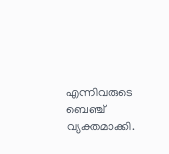എന്നിവരുടെ ബെഞ്ച് വ്യക്തമാക്കി.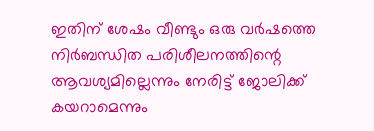ഇതിന് ശേഷം വീണ്ടും ഒരു വര്‍ഷത്തെ നിര്‍ബന്ധിത പരിശീലനത്തിന്റെ ആവശ്യമില്ലെന്നും നേരിട്ട് ജോലിക്ക് കയറാമെന്നും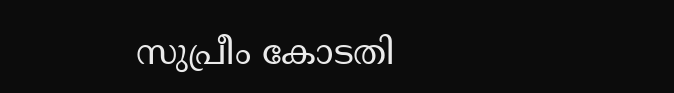സുപ്രീം കോടതി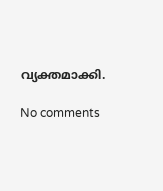വ്യക്തമാക്കി.

No comments